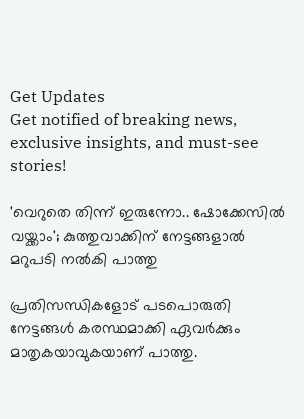Get Updates
Get notified of breaking news, exclusive insights, and must-see stories!

'വെറുതെ തിന്ന് ഇരുന്നോ.. ഷോക്കേസില്‍ വയ്ക്കാം'; കുത്തുവാക്കിന് നേട്ടങ്ങളാല്‍ മറുപടി നല്‍കി പാത്തു

പ്രതിസന്ധികളോട് പടപൊരുതി നേട്ടങ്ങള്‍ കരസ്ഥമാക്കി ഏവര്‍ക്കും മാതൃകയാവുകയാണ് പാത്തു.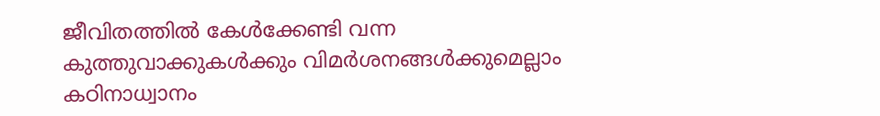ജീവിതത്തില്‍ കേള്‍ക്കേണ്ടി വന്ന കുത്തുവാക്കുകള്‍ക്കും വിമര്‍ശനങ്ങള്‍ക്കുമെല്ലാം കഠിനാധ്വാനം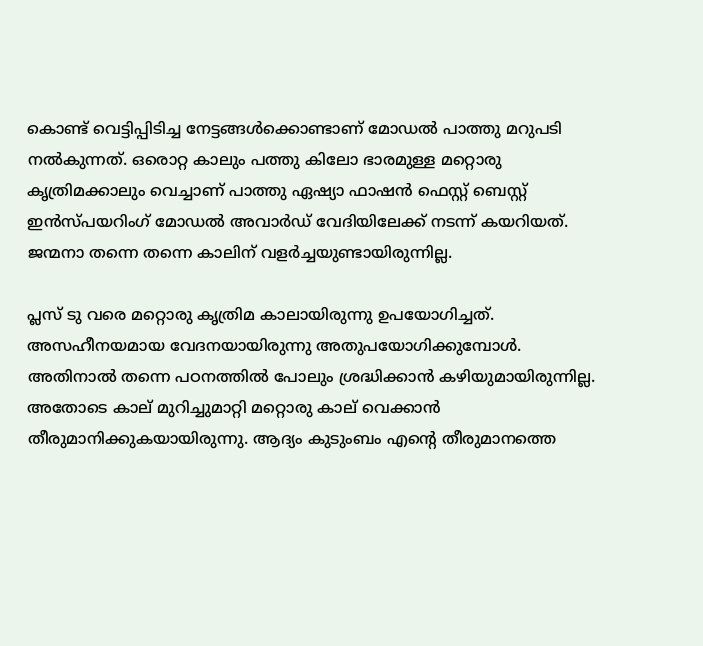കൊണ്ട് വെട്ടിപ്പിടിച്ച നേട്ടങ്ങള്‍ക്കൊണ്ടാണ് മോഡല്‍ പാത്തു മറുപടി നല്‍കുന്നത്. ഒരൊറ്റ കാലും പത്തു കിലോ ഭാരമുള്ള മറ്റൊരു കൃത്രിമക്കാലും വെച്ചാണ് പാത്തു ഏഷ്യാ ഫാഷൻ ഫെസ്റ്റ് ബെസ്റ്റ് ഇന്‍സ്പയറിംഗ് മോഡൽ അവാർഡ് വേദിയിലേക്ക് നടന്ന് കയറിയത്. ജന്മനാ തന്നെ തന്നെ കാലിന് വളര്‍ച്ചയുണ്ടായിരുന്നില്ല.

പ്ലസ് ടു വരെ മറ്റൊരു കൃത്രിമ കാലായിരുന്നു ഉപയോഗിച്ചത്. അസഹീനയമായ വേദനയായിരുന്നു അതുപയോഗിക്കുമ്പോള്‍. അതിനാല്‍ തന്നെ പഠനത്തില്‍ പോലും ശ്രദ്ധിക്കാന്‍ കഴിയുമായിരുന്നില്ല. അതോടെ കാല് മുറിച്ചുമാറ്റി മറ്റൊരു കാല് വെക്കാന്‍ തീരുമാനിക്കുകയായിരുന്നു. ആദ്യം കുടുംബം എന്റെ തീരുമാനത്തെ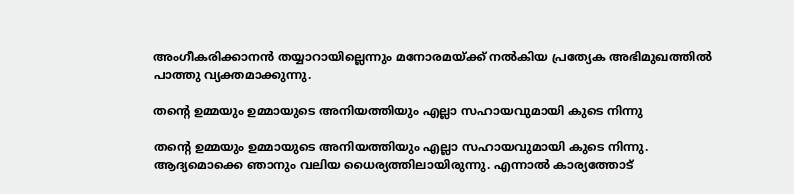അംഗീകരിക്കാന‍ന്‍ തയ്യാറായില്ലെന്നും മനോരമയ്ക്ക് നല്‍കിയ പ്രത്യേക അഭിമുഖത്തില്‍ പാത്തു വ്യക്തമാക്കുന്നു.

തന്റെ ഉമ്മയും ഉമ്മായുടെ അനിയത്തിയും എല്ലാ സഹായവുമായി കുടെ നിന്നു

തന്റെ ഉമ്മയും ഉമ്മായുടെ അനിയത്തിയും എല്ലാ സഹായവുമായി കുടെ നിന്നു. ആദ്യമൊക്കെ ഞാനും വലിയ ധൈര്യത്തിലായിരുന്നു. എന്നാല്‍ കാര്യത്തോട്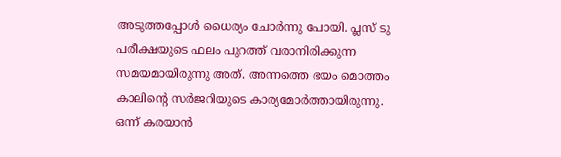അടുത്തപ്പോള്‍ ധൈര്യം ചോര്‍ന്നു പോയി. പ്ലസ് ടു പരീക്ഷയുടെ ഫലം പുറത്ത് വരാനിരിക്കുന്ന സമയമായിരുന്നു അത്. അന്നത്തെ ഭയം മൊത്തം കാലിന്റെ സര്‍ജറിയുടെ കാര്യമോര്‍ത്തായിരുന്നു. ഒന്ന് കരയാന്‍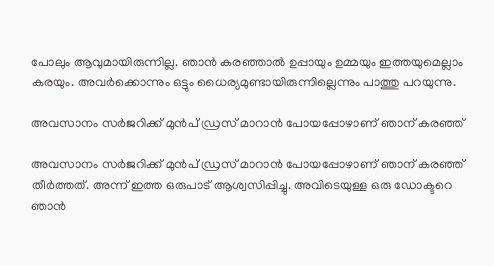പോലും ആവുമായിരുന്നില്ല. ഞാന്‍ കരഞ്ഞാല്‍ ഉപ്പായും ഉമ്മയും ഇത്തയുമെല്ലാം കരയും. അവര്‍ക്കൊന്നും ഒട്ടും ധൈര്യമുണ്ടായിരുന്നില്ലെന്നും പാത്തു പറയുന്നു.

അവസാനം സര്‍ജറിക്ക് മുന്‍പ് ഡ്രസ് മാറാന്‍ പോയപ്പോഴാണ് ഞാന‍് കരഞ്ഞ്

അവസാനം സര്‍ജറിക്ക് മുന്‍പ് ഡ്രസ് മാറാന്‍ പോയപ്പോഴാണ് ഞാന‍് കരഞ്ഞ് തീര്‍ത്തത്. അന്ന് ഇത്ത ഒരുപാട് ആശ്വസിപ്പിച്ചു. അവിടെയുള്ള ഒരു ഡോക്ടറെ ഞാന്‍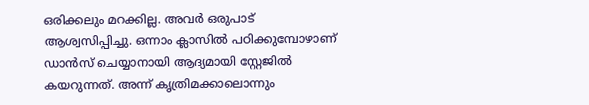ഒരിക്കലും മറക്കില്ല. അവര്‍ ഒരുപാട് ആശ്വസിപ്പിച്ചു. ഒന്നാം ക്ലാസില്‍ പഠിക്കുമ്പോഴാണ് ഡാന്‍സ് ചെയ്യാനായി ആദ്യമായി സ്റ്റേജില്‍ കയറുന്നത്. അന്ന് കൃത്രിമക്കാലൊന്നും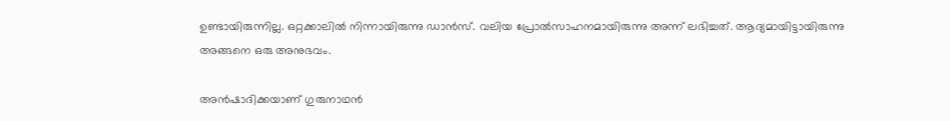ഉണ്ടായിരുന്നില്ല. ഒറ്റക്കാലില്‍ നിന്നായിരുന്നു ഡാന്‍സ്. വലിയ പ്രോല്‍സാഹനമായിരുന്നു അന്ന് ലഭിച്ചത്. ആദ്യമായിട്ടായിരുന്നു അങ്ങനെ ഒരു അനുഭവം.

അന്‍ഷാദിക്കയാണ് ഗുരുനാഥന്‍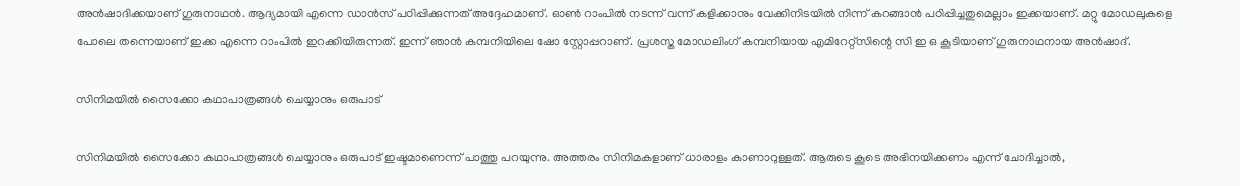അന്‍ഷാദിക്കയാണ് ഗുരുനാഥന്‍. ആദ്യമായി എന്നെ ഡാൻസ് പഠിപ്പിക്കുന്നത് അദ്ദേഹമാണ്. ഓൺ റാംപിൽ നടന്ന് വന്ന് കളിക്കാനും വേക്കിനിടയില്‍ നിന്ന് കറങ്ങാന്‍ പഠിപ്പിച്ചതുമെല്ലാം ഇക്കയാണ്. മറ്റു മോഡലുകളെ പോലെ തന്നെയാണ് ഇക്ക എന്നെ റാംപിൽ ഇറക്കിയിരുന്നത്. ഇന്ന് ഞാൻ കമ്പനിയിലെ ഷോ സ്റ്റോപ്പറാണ്. പ്രശസ്ത മോഡലിംഗ് കമ്പനിയായ എമിറേറ്റ്സിന്റെ സി ഇ ഒ കൂടിയാണ് ഗുരുനാഥനായ അന്‍ഷാദ്.

സിനിമയില്‍ സൈക്കോ കഥാപാത്രങ്ങള്‍ ചെയ്യാനും ഒരുപാട്

സിനിമയില്‍ സൈക്കോ കഥാപാത്രങ്ങള്‍ ചെയ്യാനും ഒരുപാട് ഇഷ്ടമാണെന്ന് പാത്തു പറയുന്നു. അത്തരം സിനിമകളാണ് ധാരാളം കാണാറുള്ളത്. ആരുടെ കൂടെ അഭിനയിക്കണം എന്ന് ചോദിച്ചാൽ,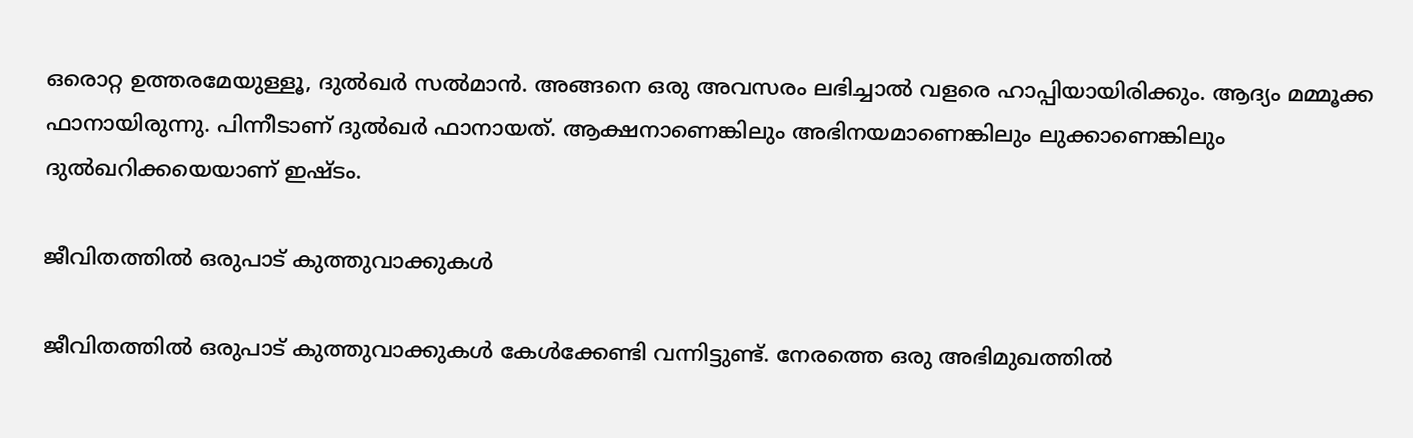ഒരൊറ്റ ഉത്തരമേയുള്ളൂ, ദുൽഖർ സൽമാൻ. അങ്ങനെ ഒരു അവസരം ലഭിച്ചാല്‍ വളരെ ഹാപ്പിയായിരിക്കും. ആദ്യം മമ്മൂക്ക ഫാനായിരുന്നു. പിന്നീടാണ് ദുല്‍ഖര്‍ ഫാനായത്. ആക്ഷനാണെങ്കിലും അഭിനയമാണെങ്കിലും ലുക്കാണെങ്കിലും ദുൽഖറിക്കയെയാണ് ഇഷ്ടം.

ജീവിതത്തില്‍ ഒരുപാട് കുത്തുവാക്കുകള്‍

ജീവിതത്തില്‍ ഒരുപാട് കുത്തുവാക്കുകള്‍ കേള്‍ക്കേണ്ടി വന്നിട്ടുണ്ട്. നേരത്തെ ഒരു അഭിമുഖത്തില്‍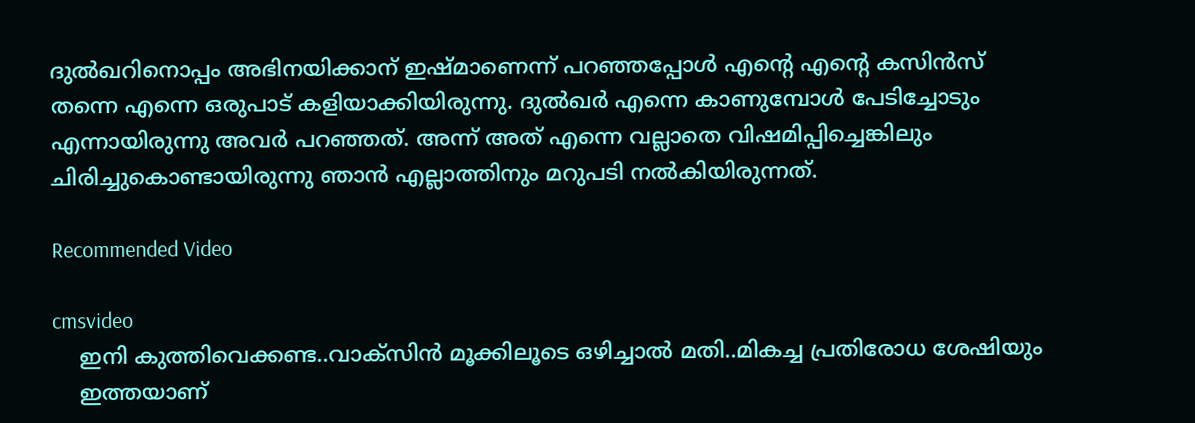ദുല്‍ഖറിനൊപ്പം അഭിനയിക്കാന‍് ഇഷ്മാണെന്ന് പറഞ്ഞപ്പോള്‍ എന്റെ എന്റെ കസിൻസ് തന്നെ എന്നെ ഒരുപാട് കളിയാക്കിയിരുന്നു. ദുല്‍ഖര്‍ എന്നെ കാണുമ്പോള്‍ പേടിച്ചോടും എന്നായിരുന്നു അവര്‍ പറഞ്ഞത്. അന്ന് അത് എന്നെ വല്ലാതെ വിഷമിപ്പിച്ചെങ്കിലും ചിരിച്ചുകൊണ്ടായിരുന്നു ഞാന്‍ എല്ലാത്തിനും മറുപടി നല്‍കിയിരുന്നത്.

Recommended Video

cmsvideo
    ഇനി കുത്തിവെക്കണ്ട..വാക്സിൻ മൂക്കിലൂടെ ഒഴിച്ചാൽ മതി..മികച്ച പ്രതിരോധ ശേഷിയും
    ഇത്തയാണ്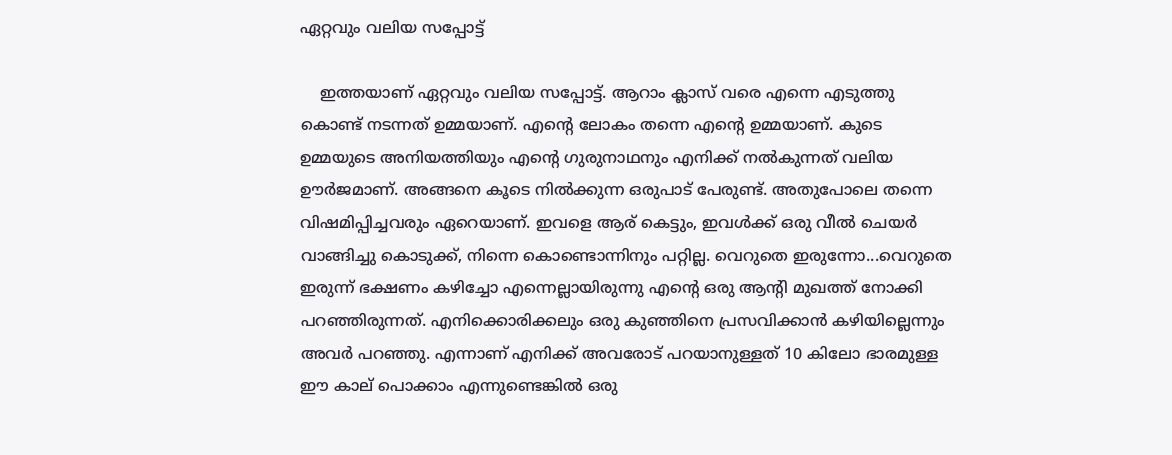ഏറ്റവും വലിയ സപ്പോട്ട്

    ഇത്തയാണ് ഏറ്റവും വലിയ സപ്പോട്ട്. ആറാം ക്ലാസ് വരെ എന്നെ എടുത്തു കൊണ്ട് നടന്നത് ഉമ്മയാണ്. എന്റെ ലോകം തന്നെ എന്റെ ഉമ്മയാണ്. കുടെ ഉമ്മയുടെ അനിയത്തിയും എന്റെ ഗുരുനാഥനും എനിക്ക് നൽകുന്നത് വലിയ ഊര്‍ജമാണ്. അങ്ങനെ കൂടെ നില്‍ക്കുന്ന ഒരുപാട് പേരുണ്ട്. അതുപോലെ തന്നെ വിഷമിപ്പിച്ചവരും ഏറെയാണ്. ഇവളെ ആര് കെട്ടും, ഇവൾക്ക് ഒരു വീൽ ചെയർ വാങ്ങിച്ചു കൊടുക്ക്, നിന്നെ കൊണ്ടൊന്നിനും പറ്റില്ല. വെറുതെ ഇരുന്നോ...വെറുതെ ഇരുന്ന് ഭക്ഷണം കഴിച്ചോ എന്നെല്ലായിരുന്നു എന്റെ ഒരു ആന്റി മുഖത്ത് നോക്കി പറഞ്ഞിരുന്നത്. എനിക്കൊരിക്കലും ഒരു കുഞ്ഞിനെ പ്രസവിക്കാന്‍ കഴിയില്ലെന്നും അവര്‍ പറഞ്ഞു. എന്നാണ് എനിക്ക് അവരോട് പറയാനുള്ളത് 10 കിലോ ഭാരമുള്ള ഈ കാല് പൊക്കാം എന്നുണ്ടെങ്കിൽ ഒരു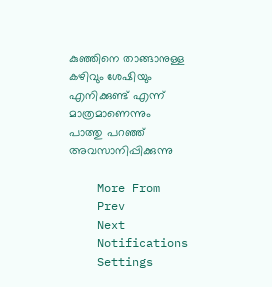കുഞ്ഞിനെ താങ്ങാനുള്ള കഴിവും ശേഷിയും എനിക്കുണ്ട് എന്ന് മാത്രമാണെന്നും പാത്തു പറഞ്ഞ് അവസാനിപ്പിക്കുന്നു

    More From
    Prev
    Next
    Notifications
    Settings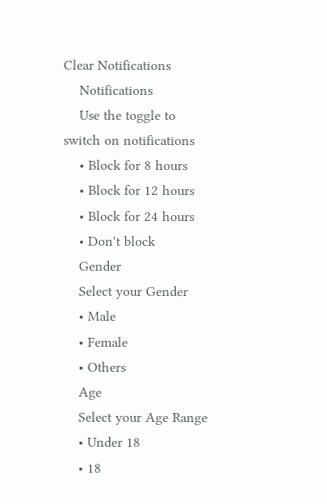Clear Notifications
    Notifications
    Use the toggle to switch on notifications
    • Block for 8 hours
    • Block for 12 hours
    • Block for 24 hours
    • Don't block
    Gender
    Select your Gender
    • Male
    • Female
    • Others
    Age
    Select your Age Range
    • Under 18
    • 18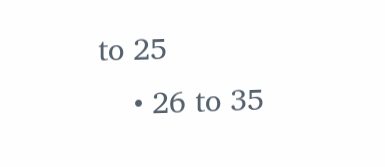to 25
    • 26 to 35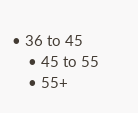• 36 to 45
    • 45 to 55
    • 55+